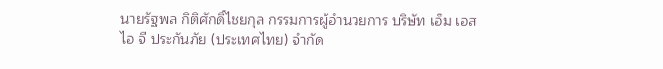นายรัฐพล กิติศักดิ์ไชยกุล กรรมการผู้อำนวยการ บริษัท เอ็ม เอส ไอ จี ประกันภัย (ประเทศไทย) จำกัด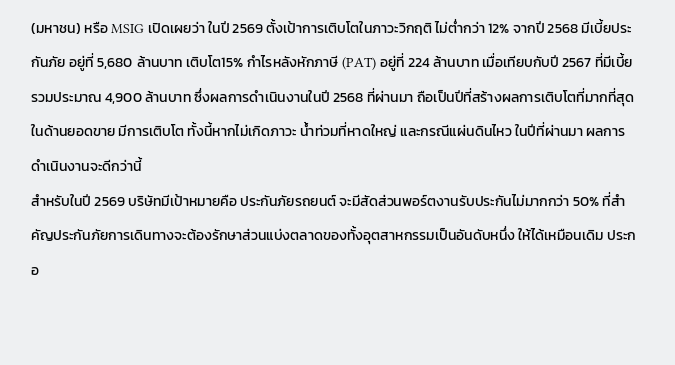(มหาชน) หรือ MSIG เปิดเผยว่า ในปี 2569 ตั้งเป้าการเติบโตในภาวะวิกฤติ ไม่ต่ำกว่า 12% จากปี 2568 มีเบี้ยประกันภัย อยู่ที่ 5,680 ล้านบาท เติบโต15% กำไรหลังหักภาษี (PAT) อยู่ที่ 224 ล้านบาท เมื่อเทียบกับปี 2567 ที่มีเบี้ยรวมประมาณ 4,900 ล้านบาท ซึ่งผลการดำเนินงานในปี 2568 ที่ผ่านมา ถือเป็นปีที่สร้างผลการเติบโตที่มากที่สุด ในด้านยอดขาย มีการเติบโต ทั้งนี้หากไม่เกิดภาวะ น้ำท่วมที่หาดใหญ่ และกรณีแผ่นดินไหว ในปีที่ผ่านมา ผลการดำเนินงานจะดีกว่านี้
สำหรับในปี 2569 บริษัทมีเป้าหมายคือ ประกันภัยรถยนต์ จะมีสัดส่วนพอร์ตงานรับประกันไม่มากกว่า 50% ที่สำคัญประกันภัยการเดินทางจะต้องรักษาส่วนแบ่งตลาดของทั้งอุตสาหกรรมเป็นอันดับหนึ่ง ให้ได้เหมือนเดิม ประกอ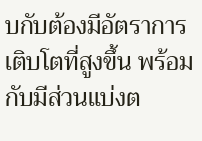บกับต้องมีอัตราการเติบโตที่สูงขึ้น พร้อมกับมีส่วนแบ่งต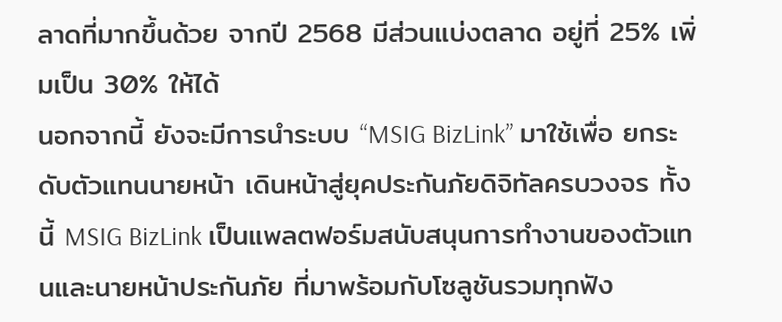ลาดที่มากขึ้นด้วย จากปี 2568 มีส่วนแบ่งตลาด อยู่ที่ 25% เพิ่มเป็น 30% ให้ได้
นอกจากนี้ ยังจะมีการนำระบบ “MSIG BizLink” มาใช้เพื่อ ยกระดับตัวแทนนายหน้า เดินหน้าสู่ยุคประกันภัยดิจิทัลครบวงจร ทั้งนี้ MSIG BizLink เป็นแพลตฟอร์มสนับสนุนการทำงานของตัวแทนและนายหน้าประกันภัย ที่มาพร้อมกับโซลูชันรวมทุกฟัง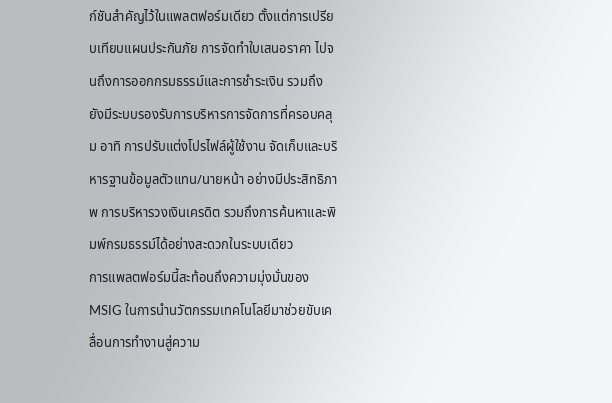ก์ชันสำคัญไว้ในแพลตฟอร์มเดียว ตั้งแต่การเปรียบเทียบแผนประกันภัย การจัดทำใบเสนอราคา ไปจนถึงการออกกรมธรรม์และการชำระเงิน รวมถึง ยังมีระบบรองรับการบริหารการจัดการที่ครอบคลุม อาทิ การปรับแต่งโปรไฟล์ผู้ใช้งาน จัดเก็บและบริหารฐานข้อมูลตัวแทน/นายหน้า อย่างมีประสิทธิภาพ การบริหารวงเงินเครดิต รวมถึงการค้นหาและพิมพ์กรมธรรม์ได้อย่างสะดวกในระบบเดียว
การแพลตฟอร์มนี้สะท้อนถึงความมุ่งมั่นของ MSIG ในการนำนวัตกรรมเทคโนโลยีมาช่วยขับเคลื่อนการทำงานสู่ความ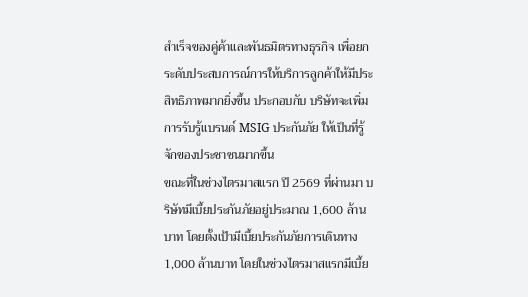สำเร็จของคู่ค้าและพันธมิตรทางธุรกิจ เพื่อยกระดับประสบการณ์การให้บริการลูกค้าให้มีประสิทธิภาพมากยิ่งขึ้น ประกอบกับ บริษัทจะเพิ่มการรับรู้แบรนด์ MSIG ประกันภัย ให้เป็นที่รู้จักของประชาชนมากขึ้น
ขณะที่ในช่วงไตรมาสแรก ปี 2569 ที่ผ่านมา บริษัทมีเบี้ยประกันภัยอยู่ประมาณ 1,600 ล้านบาท โดยตั้งเป้ามีเบี้ยประกันภัยการเดินทาง 1,000 ล้านบาท โดยในช่วงไตรมาสแรกมีเบี้ย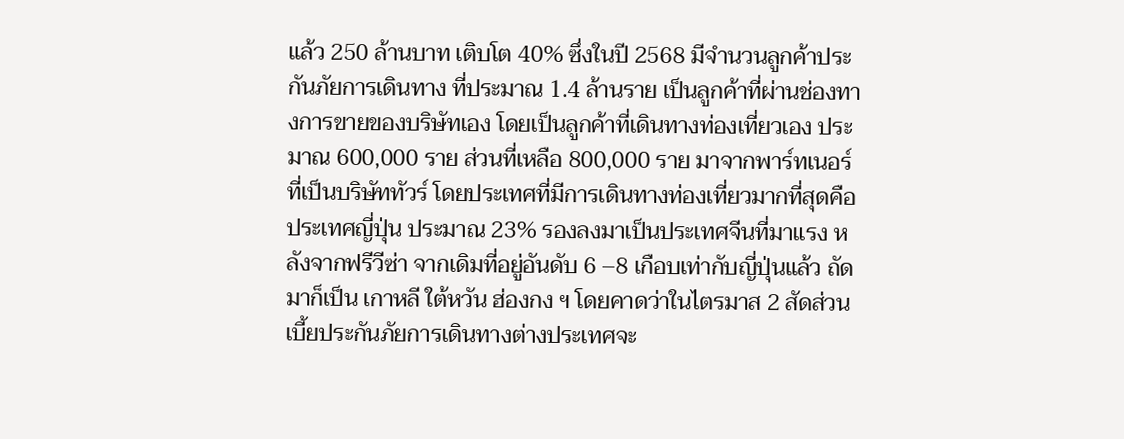แล้ว 250 ล้านบาท เติบโต 40% ซึ่งในปี 2568 มีจำนวนลูกค้าประกันภัยการเดินทาง ที่ประมาณ 1.4 ล้านราย เป็นลูกค้าที่ผ่านช่องทางการขายของบริษัทเอง โดยเป็นลูกค้าที่เดินทางท่องเที่ยวเอง ประมาณ 600,000 ราย ส่วนที่เหลือ 800,000 ราย มาจากพาร์ทเนอร์ ที่เป็นบริษัททัวร์ โดยประเทศที่มีการเดินทางท่องเที่ยวมากที่สุดคือ ประเทศญี่ปุ่น ประมาณ 23% รองลงมาเป็นประเทศจีนที่มาแรง หลังจากฟรีวีซ่า จากเดิมที่อยู่อันดับ 6 –8 เกือบเท่ากับญี่ปุ่นแล้ว ถัดมาก็เป็น เกาหลี ใต้หวัน ฮ่องกง ฯ โดยคาดว่าในไตรมาส 2 สัดส่วนเบี้ยประกันภัยการเดินทางต่างประเทศจะ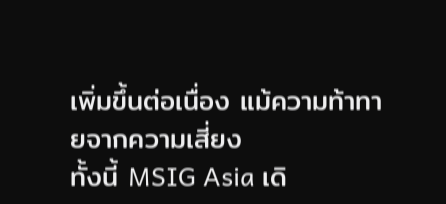เพิ่มขึ้นต่อเนื่อง แม้ความท้าทายจากความเสี่ยง
ทั้งนี้ MSIG Asia เดิ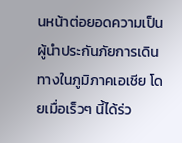นหน้าต่อยอดความเป็นผู้นำประกันภัยการเดินทางในภูมิภาคเอเชีย โดยเมื่อเร็วๆ นี้ได้ร่ว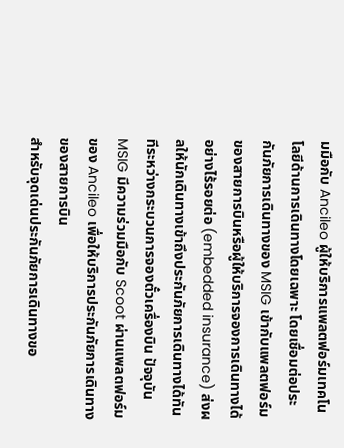มมือกับ Ancileo ผู้ให้บริการแพลตฟอร์มเทคโนโลยีด้านการเดินทางโดยเฉพาะ โดยเชื่อมต่อประกันภัยการเดินทางของ MSIG เข้ากับแพลตฟอร์มของสายการบินหรือผู้ให้บริการจองการเดินทางได้อย่างไร้รอยต่อ (embedded insurance) ส่งผลให้นักเดินทางเข้าถึงประกันภัยการเดินทางได้ทันทีระหว่างกระบวนการจองตั๋วเครื่องบิน ปัจจุบัน MSIG มีความร่วมมือกับ Scoot ผ่านแพลตฟอร์มของ Ancileo เพื่อให้บริการประกันภัยการเดินทางของสายการบิน
สำหรับจุดเด่นประกันภัยการเดินทางขอ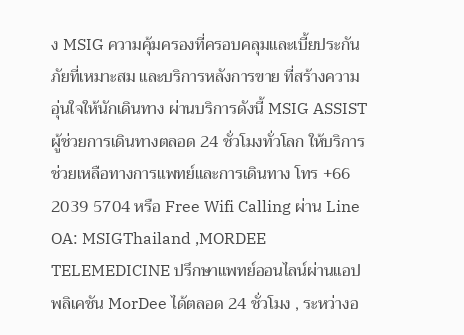ง MSIG ความคุ้มครองที่ครอบคลุมและเบี้ยประกันภัยที่เหมาะสม และบริการหลังการขาย ที่สร้างความอุ่นใจให้นักเดินทาง ผ่านบริการดังนี้ MSIG ASSIST ผู้ช่วยการเดินทางตลอด 24 ชั่วโมงทั่วโลก ให้บริการช่วยเหลือทางการแพทย์และการเดินทาง โทร +66 2039 5704 หรือ Free Wifi Calling ผ่าน Line OA: MSIGThailand ,MORDEE TELEMEDICINE ปรึกษาแพทย์ออนไลน์ผ่านแอปพลิเคชัน MorDee ได้ตลอด 24 ชั่วโมง , ระหว่างอ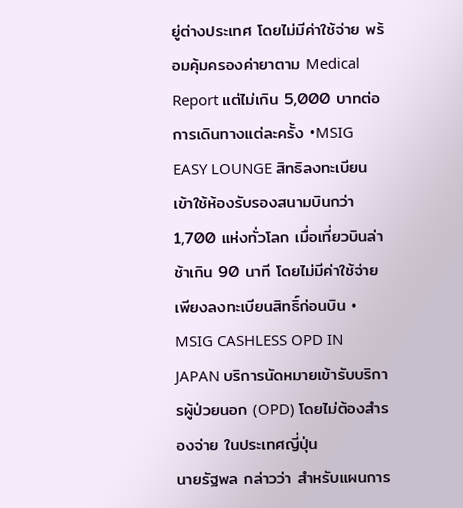ยู่ต่างประเทศ โดยไม่มีค่าใช้จ่าย พร้อมคุ้มครองค่ายาตาม Medical Report แต่ไม่เกิน 5,000 บาทต่อการเดินทางแต่ละครั้ง •MSIG EASY LOUNGE สิทธิลงทะเบียนเข้าใช้ห้องรับรองสนามบินกว่า 1,700 แห่งทั่วโลก เมื่อเที่ยวบินล่าช้าเกิน 90 นาที โดยไม่มีค่าใช้จ่าย เพียงลงทะเบียนสิทธิ์ก่อนบิน • MSIG CASHLESS OPD IN JAPAN บริการนัดหมายเข้ารับบริการผู้ป่วยนอก (OPD) โดยไม่ต้องสำรองจ่าย ในประเทศญี่ปุ่น
นายรัฐพล กล่าวว่า สำหรับแผนการ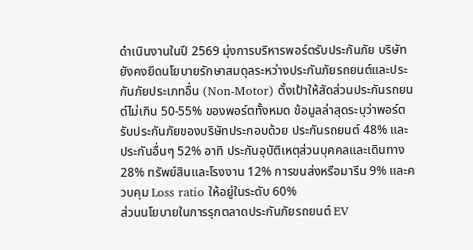ดำเนินงานในปี 2569 มุ่งการบริหารพอร์ตรับประกันภัย บริษัทยังคงยึดนโยบายรักษาสมดุลระหว่างประกันภัยรถยนต์และประกันภัยประเภทอื่น (Non-Motor) ตั้งเป้าให้สัดส่วนประกันรถยนต์ไม่เกิน 50-55% ของพอร์ตทั้งหมด ข้อมูลล่าสุดระบุว่าพอร์ตรับประกันภัยของบริษัทประกอบด้วย ประกันรถยนต์ 48% และประกันอื่นๆ 52% อาทิ ประกันอุบัติเหตุส่วนบุคคลและเดินทาง 28% ทรัพย์สินและโรงงาน 12% การขนส่งหรือมารีน 9% และควบคุม Loss ratio ให้อยู่ในระดับ 60%
ส่วนนโยบายในการรุกตลาดประกันภัยรถยนต์ EV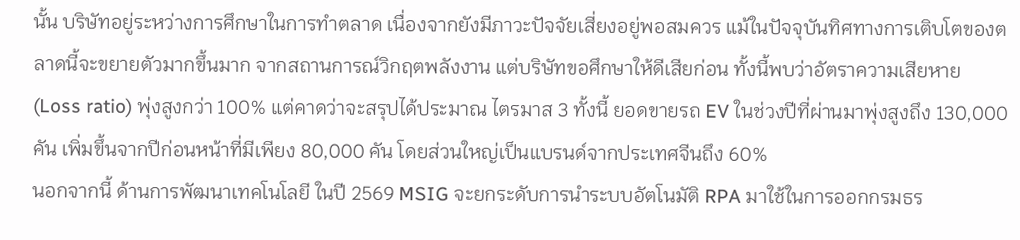นั้น บริษัทอยู่ระหว่างการศึกษาในการทำตลาด เนื่องจากยังมีภาวะปัจจัยเสี่ยงอยู่พอสมควร แม้ในปัจจุบันทิศทางการเติบโตของตลาดนี้จะขยายตัวมากขึ้นมาก จากสถานการณ์วิกฤตพลังงาน แต่บริษัทขอศึกษาให้ดีเสียก่อน ทั้งนี้พบว่าอัตราความเสียหาย (Loss ratio) พุ่งสูงกว่า 100% แต่คาดว่าจะสรุปได้ประมาณ ไตรมาส 3 ทั้งนี้ ยอดขายรถ EV ในช่วงปีที่ผ่านมาพุ่งสูงถึง 130,000 คัน เพิ่มขึ้นจากปีก่อนหน้าที่มีเพียง 80,000 คัน โดยส่วนใหญ่เป็นแบรนด์จากประเทศจีนถึง 60%
นอกจากนี้ ด้านการพัฒนาเทคโนโลยี ในปี 2569 MSIG จะยกระดับการนำระบบอัตโนมัติ RPA มาใช้ในการออกกรมธร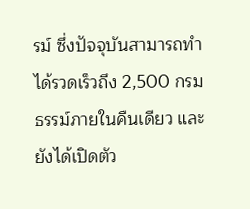รม์ ซึ่งปัจจุบันสามารถทำได้รวดเร็วถึง 2,500 กรมธรรม์ภายในคืนเดียว และยังได้เปิดตัว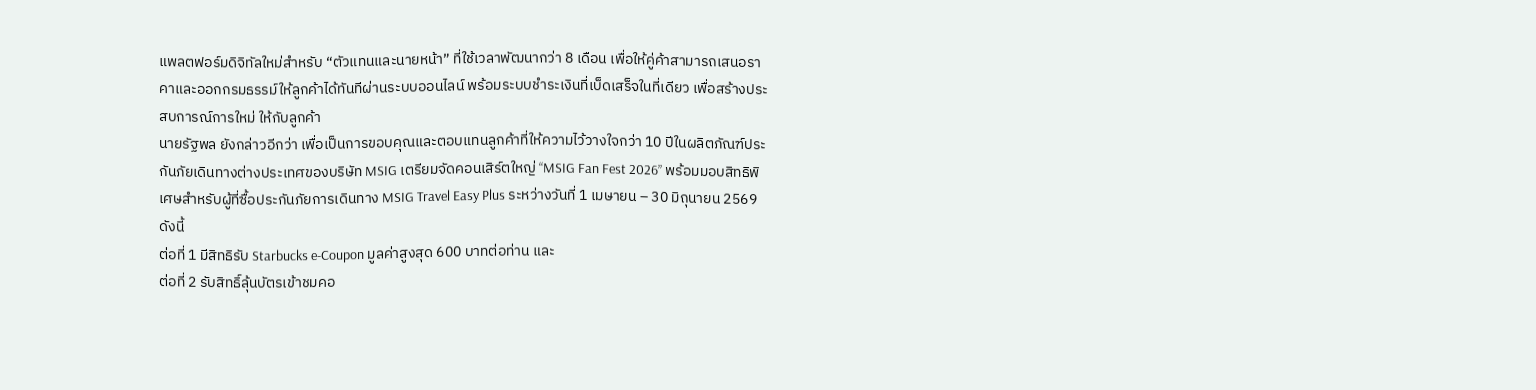แพลตฟอร์มดิจิทัลใหม่สำหรับ “ตัวแทนและนายหน้า” ที่ใช้เวลาพัฒนากว่า 8 เดือน เพื่อให้คู่ค้าสามารถเสนอราคาและออกกรมธรรม์ให้ลูกค้าได้ทันทีผ่านระบบออนไลน์ พร้อมระบบชำระเงินที่เบ็ดเสร็จในที่เดียว เพื่อสร้างประสบการณ์การใหม่ ให้กับลูกค้า
นายรัฐพล ยังกล่าวอีกว่า เพื่อเป็นการขอบคุณและตอบแทนลูกค้าที่ให้ความไว้วางใจกว่า 10 ปีในผลิตภัณฑ์ประกันภัยเดินทางต่างประเทศของบริษัท MSIG เตรียมจัดคอนเสิร์ตใหญ่ “MSIG Fan Fest 2026” พร้อมมอบสิทธิพิเศษสำหรับผู้ที่ซื้อประกันภัยการเดินทาง MSIG Travel Easy Plus ระหว่างวันที่ 1 เมษายน – 30 มิถุนายน 2569 ดังนี้
ต่อที่ 1 มีสิทธิรับ Starbucks e-Coupon มูลค่าสูงสุด 600 บาทต่อท่าน และ
ต่อที่ 2 รับสิทธิ์ลุ้นบัตรเข้าชมคอ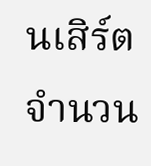นเสิร์ตจำนวน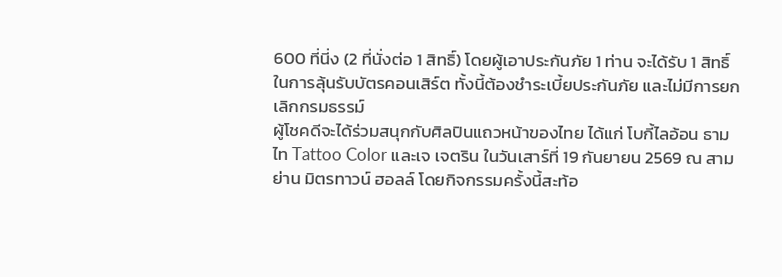600 ที่นี่ง (2 ที่นั่งต่อ 1 สิทธิ์) โดยผู้เอาประกันภัย 1 ท่าน จะได้รับ 1 สิทธิ์ในการลุ้นรับบัตรคอนเสิร์ต ทั้งนี้ต้องชำระเบี้ยประกันภัย และไม่มีการยกเลิกกรมธรรม์
ผู้โชคดีจะได้ร่วมสนุกกับศิลปินแถวหน้าของไทย ได้แก่ โบกี้ไลอ้อน ธามไท Tattoo Color และเจ เจตริน ในวันเสาร์ที่ 19 กันยายน 2569 ณ สามย่าน มิตรทาวน์ ฮอลล์ โดยกิจกรรมครั้งนี้สะท้อ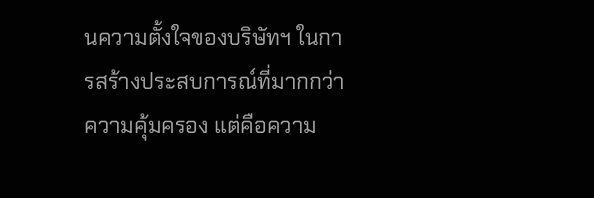นความตั้งใจของบริษัทฯ ในการสร้างประสบการณ์ที่มากกว่าความคุ้มครอง แต่คือความ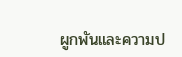ผูกพันและความป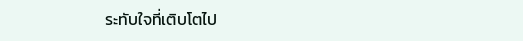ระทับใจที่เติบโตไป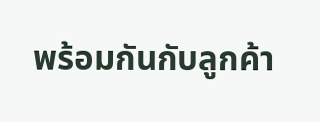พร้อมกันกับลูกค้า